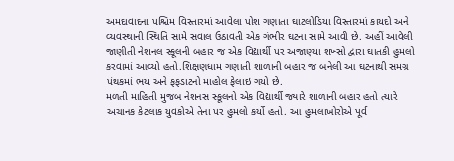અમદાવાદના પશ્ચિમ વિસ્તારમાં આવેલા પોશ ગણાતા ઘાટલોડિયા વિસ્તારમાં કાયદો અને વ્યવસ્થાની સ્થિતિ સામે સવાલ ઉઠાવતી એક ગંભીર ઘટના સામે આવી છે. અહીં આવેલી જાણીતી નેશનલ સ્કૂલની બહાર જ એક વિદ્યાર્થી પર અજાણ્યા શખ્સો દ્વારા ઘાતકી હુમલો કરવામાં આવ્યો હતો.શિક્ષણધામ ગણાતી શાળાની બહાર જ બનેલી આ ઘટનાથી સમગ્ર પંથકમાં ભય અને ફફડાટનો માહોલ ફેલાઇ ગયો છે.
મળતી માહિતી મુજબ નેશનસ સ્કૂલનો એક વિદ્યાર્થી જ્યારે શાળાની બહાર હતો ત્યારે અચાનક કેટલાક યુવકોએ તેના પર હુમલો કર્યો હતો. આ હુમલાખોરોએ પૂર્વ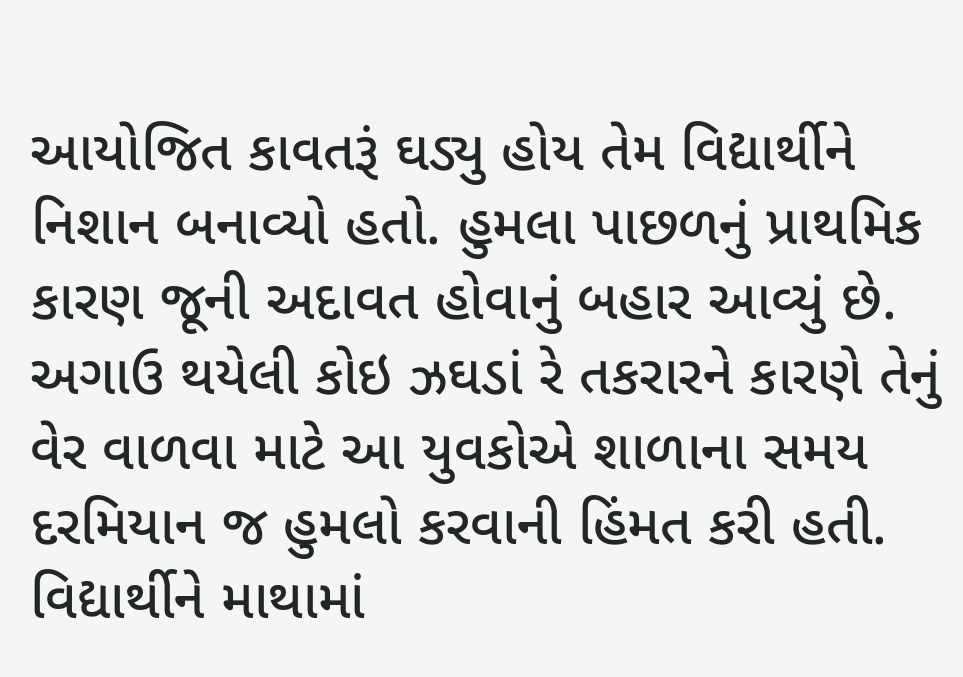આયોજિત કાવતરૂં ઘડ્યુ હોય તેમ વિદ્યાર્થીને નિશાન બનાવ્યો હતો. હુમલા પાછળનું પ્રાથમિક કારણ જૂની અદાવત હોવાનું બહાર આવ્યું છે. અગાઉ થયેલી કોઇ ઝઘડાં રે તકરારને કારણે તેનું વેર વાળવા માટે આ યુવકોએ શાળાના સમય દરમિયાન જ હુમલો કરવાની હિંમત કરી હતી. વિદ્યાર્થીને માથામાં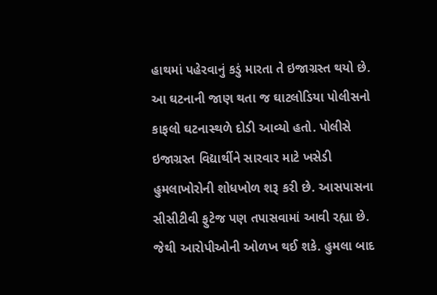હાથમાં પહેરવાનું કડું મારતા તે ઇજાગ્રસ્ત થયો છે.
આ ઘટનાની જાણ થતા જ ઘાટલોડિયા પોલીસનો કાફલો ઘટનાસ્થળે દોડી આવ્યો હતો. પોલીસે ઇજાગ્રસ્ત વિદ્યાર્થીને સારવાર માટે ખસેડી હુમલાખોરોની શોધખોળ શરૂ કરી છે. આસપાસના સીસીટીવી ફુટેજ પણ તપાસવામાં આવી રહ્યા છે. જેથી આરોપીઓની ઓળખ થઈ શકે. હુમલા બાદ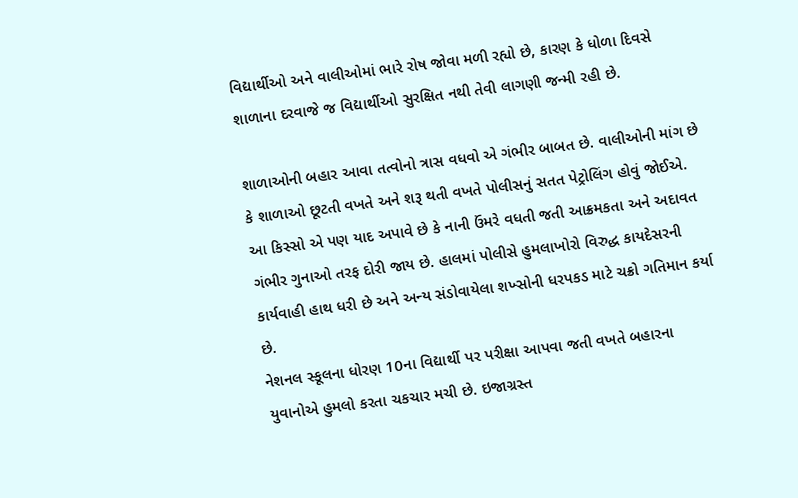વિદ્યાર્થીઓ અને વાલીઓમાં ભારે રોષ જોવા મળી રહ્યો છે, કારણ કે ધોળા દિવસે શાળાના દરવાજે જ વિદ્યાર્થીઓ સુરક્ષિત નથી તેવી લાગણી જન્મી રહી છે.

શાળાઓની બહાર આવા તત્વોનો ત્રાસ વધવો એ ગંભીર બાબત છે. વાલીઓની માંગ છે કે શાળાઓ છૂટતી વખતે અને શરૂ થતી વખતે પોલીસનું સતત પેટ્રોલિંગ હોવું જોઈએ. આ કિસ્સો એ પણ યાદ અપાવે છે કે નાની ઉંમરે વધતી જતી આક્રમકતા અને અદાવત ગંભીર ગુનાઓ તરફ દોરી જાય છે. હાલમાં પોલીસે હુમલાખોરો વિરુદ્ધ કાયદેસરની કાર્યવાહી હાથ ધરી છે અને અન્ય સંડોવાયેલા શખ્સોની ધરપકડ માટે ચક્રો ગતિમાન કર્યા છે.
નેશનલ સ્કૂલના ધોરણ 10ના વિદ્યાર્થી પર પરીક્ષા આપવા જતી વખતે બહારના યુવાનોએ હુમલો કરતા ચકચાર મચી છે. ઇજાગ્રસ્ત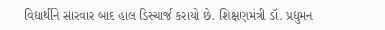વિદ્યાર્થીને સારવાર બાદ હાલ ડિસ્ચાર્જ કરાયો છે. શિક્ષણમંત્રી ડૉ. પ્રદ્યુમન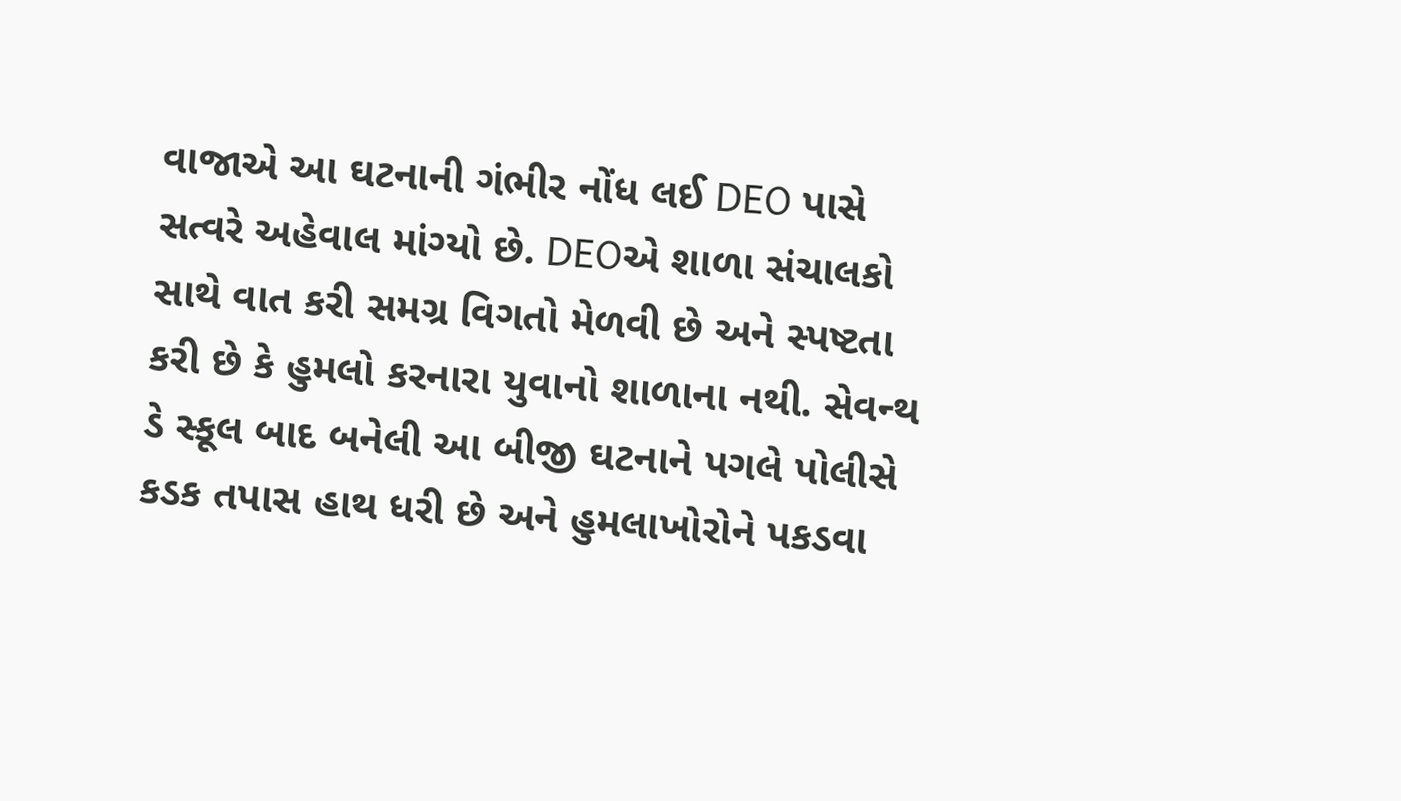વાજાએ આ ઘટનાની ગંભીર નોંધ લઈ DEO પાસે સત્વરે અહેવાલ માંગ્યો છે. DEOએ શાળા સંચાલકો સાથે વાત કરી સમગ્ર વિગતો મેળવી છે અને સ્પષ્ટતા કરી છે કે હુમલો કરનારા યુવાનો શાળાના નથી. સેવન્થ ડે સ્કૂલ બાદ બનેલી આ બીજી ઘટનાને પગલે પોલીસે કડક તપાસ હાથ ધરી છે અને હુમલાખોરોને પકડવા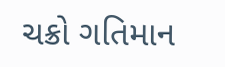ચક્રો ગતિમાન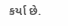કર્યા છે.